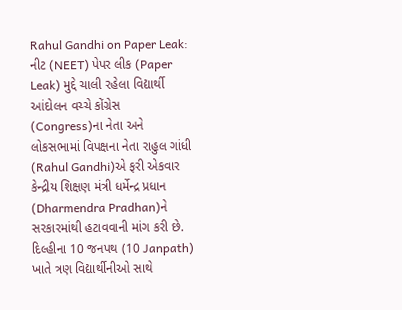Rahul Gandhi on Paper Leak: નીટ (NEET) પેપર લીક (Paper Leak) મુદ્દે ચાલી રહેલા વિદ્યાર્થી આંદોલન વચ્ચે કોંગ્રેસ (Congress)ના નેતા અને લોકસભામાં વિપક્ષના નેતા રાહુલ ગાંધી (Rahul Gandhi)એ ફરી એકવાર કેન્દ્રીય શિક્ષણ મંત્રી ધર્મેન્દ્ર પ્રધાન (Dharmendra Pradhan)ને સરકારમાંથી હટાવવાની માંગ કરી છે. દિલ્હીના 10 જનપથ (10 Janpath) ખાતે ત્રણ વિદ્યાર્થીનીઓ સાથે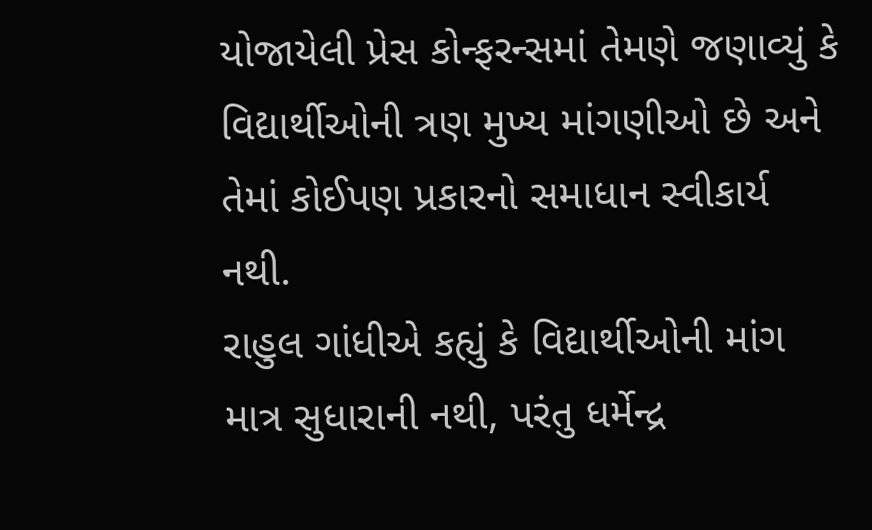યોજાયેલી પ્રેસ કોન્ફરન્સમાં તેમણે જણાવ્યું કે વિદ્યાર્થીઓની ત્રણ મુખ્ય માંગણીઓ છે અને તેમાં કોઈપણ પ્રકારનો સમાધાન સ્વીકાર્ય નથી.
રાહુલ ગાંધીએ કહ્યું કે વિદ્યાર્થીઓની માંગ માત્ર સુધારાની નથી, પરંતુ ધર્મેન્દ્ર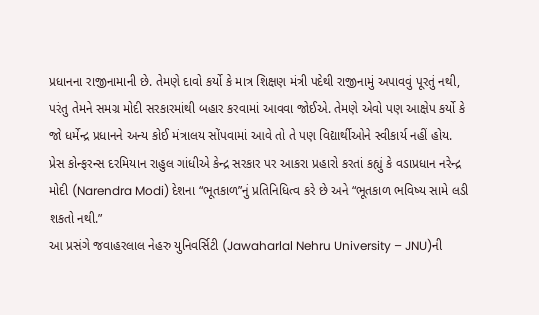પ્રધાનના રાજીનામાની છે. તેમણે દાવો કર્યો કે માત્ર શિક્ષણ મંત્રી પદેથી રાજીનામું અપાવવું પૂરતું નથી, પરંતુ તેમને સમગ્ર મોદી સરકારમાંથી બહાર કરવામાં આવવા જોઈએ. તેમણે એવો પણ આક્ષેપ કર્યો કે જો ધર્મેન્દ્ર પ્રધાનને અન્ય કોઈ મંત્રાલય સોંપવામાં આવે તો તે પણ વિદ્યાર્થીઓને સ્વીકાર્ય નહીં હોય.
પ્રેસ કોન્ફરન્સ દરમિયાન રાહુલ ગાંધીએ કેન્દ્ર સરકાર પર આકરા પ્રહારો કરતાં કહ્યું કે વડાપ્રધાન નરેન્દ્ર મોદી (Narendra Modi) દેશના “ભૂતકાળ”નું પ્રતિનિધિત્વ કરે છે અને “ભૂતકાળ ભવિષ્ય સામે લડી શકતો નથી.”
આ પ્રસંગે જવાહરલાલ નેહરુ યુનિવર્સિટી (Jawaharlal Nehru University – JNU)ની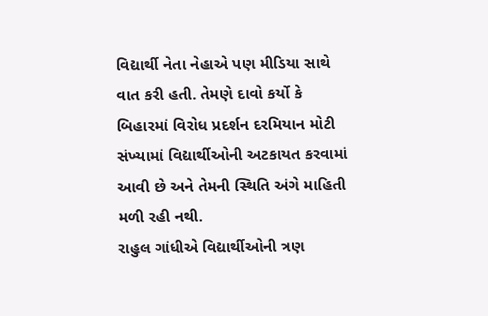વિદ્યાર્થી નેતા નેહાએ પણ મીડિયા સાથે વાત કરી હતી. તેમણે દાવો કર્યો કે બિહારમાં વિરોધ પ્રદર્શન દરમિયાન મોટી સંખ્યામાં વિદ્યાર્થીઓની અટકાયત કરવામાં આવી છે અને તેમની સ્થિતિ અંગે માહિતી મળી રહી નથી.
રાહુલ ગાંધીએ વિદ્યાર્થીઓની ત્રણ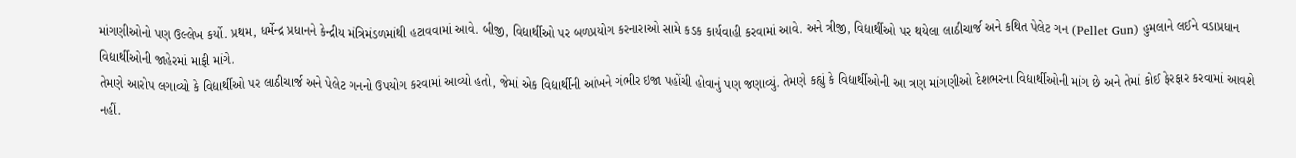માંગણીઓનો પણ ઉલ્લેખ કર્યો. પ્રથમ, ધર્મેન્દ્ર પ્રધાનને કેન્દ્રીય મંત્રિમંડળમાંથી હટાવવામાં આવે. બીજી, વિદ્યાર્થીઓ પર બળપ્રયોગ કરનારાઓ સામે કડક કાર્યવાહી કરવામાં આવે. અને ત્રીજી, વિદ્યાર્થીઓ પર થયેલા લાઠીચાર્જ અને કથિત પેલેટ ગન (Pellet Gun) હુમલાને લઈને વડાપ્રધાન વિદ્યાર્થીઓની જાહેરમાં માફી માંગે.
તેમણે આરોપ લગાવ્યો કે વિદ્યાર્થીઓ પર લાઠીચાર્જ અને પેલેટ ગનનો ઉપયોગ કરવામાં આવ્યો હતો, જેમાં એક વિદ્યાર્થીની આંખને ગંભીર ઇજા પહોંચી હોવાનું પણ જણાવ્યું. તેમણે કહ્યું કે વિદ્યાર્થીઓની આ ત્રણ માંગણીઓ દેશભરના વિદ્યાર્થીઓની માંગ છે અને તેમાં કોઈ ફેરફાર કરવામાં આવશે નહીં.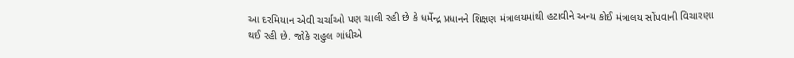આ દરમિયાન એવી ચર્ચાઓ પણ ચાલી રહી છે કે ધર્મેન્દ્ર પ્રધાનને શિક્ષણ મંત્રાલયમાંથી હટાવીને અન્ય કોઈ મંત્રાલય સોંપવાની વિચારણા થઈ રહી છે. જોકે રાહુલ ગાંધીએ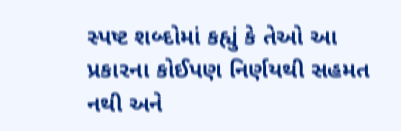સ્પષ્ટ શબ્દોમાં કહ્યું કે તેઓ આ પ્રકારના કોઈપણ નિર્ણયથી સહમત નથી અને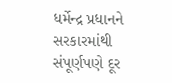ધર્મેન્દ્ર પ્રધાનને સરકારમાંથી સંપૂર્ણપણે દૂર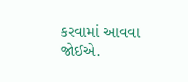કરવામાં આવવા જોઈએ.